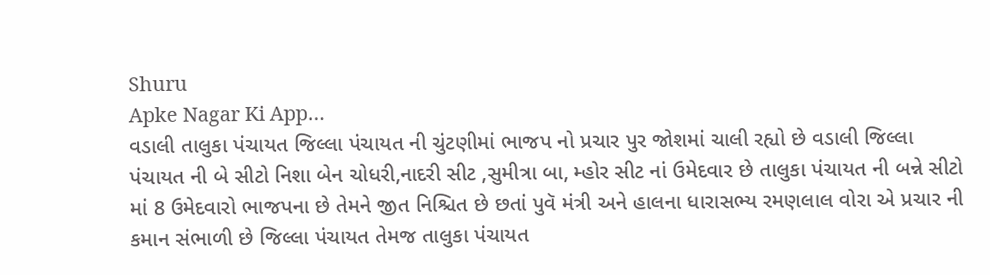Shuru
Apke Nagar Ki App…
વડાલી તાલુકા પંચાયત જિલ્લા પંચાયત ની ચુંટણીમાં ભાજપ નો પ્રચાર પુર જોશમાં ચાલી રહ્યો છે વડાલી જિલ્લા પંચાયત ની બે સીટો નિશા બેન ચોધરી,નાદરી સીટ ,સુમીત્રા બા, મ્હોર સીટ નાં ઉમેદવાર છે તાલુકા પંચાયત ની બન્ને સીટો માં 8 ઉમેદવારો ભાજપના છે તેમને જીત નિશ્ચિત છે છતાં પુવૅ મંત્રી અને હાલના ધારાસભ્ય રમણલાલ વોરા એ પ્રચાર ની કમાન સંભાળી છે જિલ્લા પંચાયત તેમજ તાલુકા પંચાયત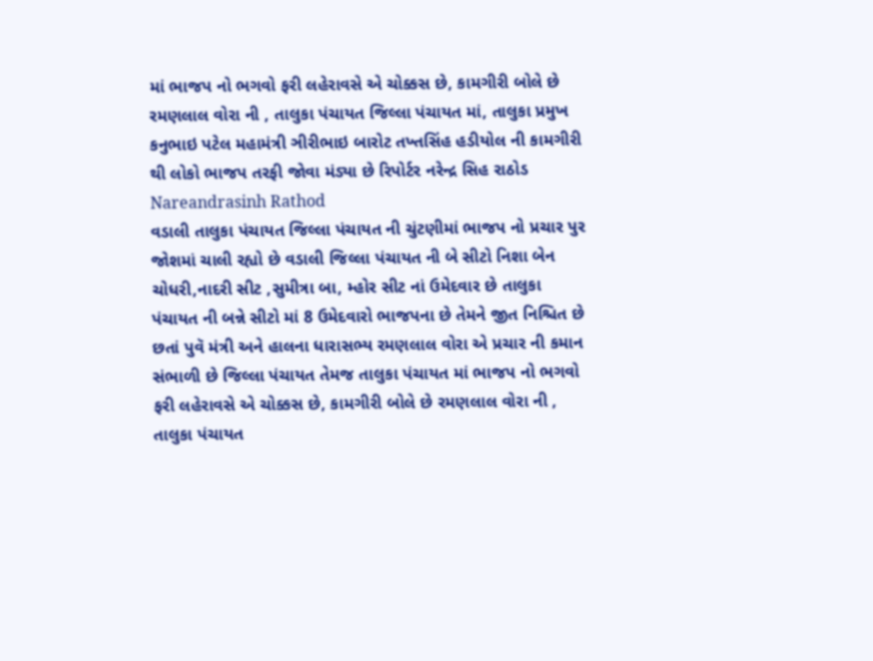માં ભાજપ નો ભગવો ફરી લહેરાવસે એ ચોક્કસ છે, કામગીરી બોલે છે રમણલાલ વોરા ની , તાલુકા પંચાયત જિલ્લા પંચાયત માં, તાલુકા પ્રમુખ કનુભાઇ પટેલ મહામંત્રી ઞીરીભાઇ બારોટ તખ્તસિંહ હડીયોલ ની કામગીરી થી લોકો ભાજપ તરફી જોવા મંડ્યા છે રિપોર્ટર નરેન્દ્ર સિહ રાઠોડ
Nareandrasinh Rathod
વડાલી તાલુકા પંચાયત જિલ્લા પંચાયત ની ચુંટણીમાં ભાજપ નો પ્રચાર પુર જોશમાં ચાલી રહ્યો છે વડાલી જિલ્લા પંચાયત ની બે સીટો નિશા બેન ચોધરી,નાદરી સીટ ,સુમીત્રા બા, મ્હોર સીટ નાં ઉમેદવાર છે તાલુકા પંચાયત ની બન્ને સીટો માં 8 ઉમેદવારો ભાજપના છે તેમને જીત નિશ્ચિત છે છતાં પુવૅ મંત્રી અને હાલના ધારાસભ્ય રમણલાલ વોરા એ પ્રચાર ની કમાન સંભાળી છે જિલ્લા પંચાયત તેમજ તાલુકા પંચાયત માં ભાજપ નો ભગવો ફરી લહેરાવસે એ ચોક્કસ છે, કામગીરી બોલે છે રમણલાલ વોરા ની , તાલુકા પંચાયત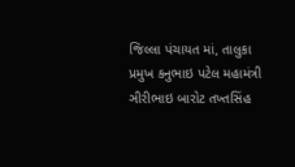જિલ્લા પંચાયત માં, તાલુકા પ્રમુખ કનુભાઇ પટેલ મહામંત્રી ઞીરીભાઇ બારોટ તખ્તસિંહ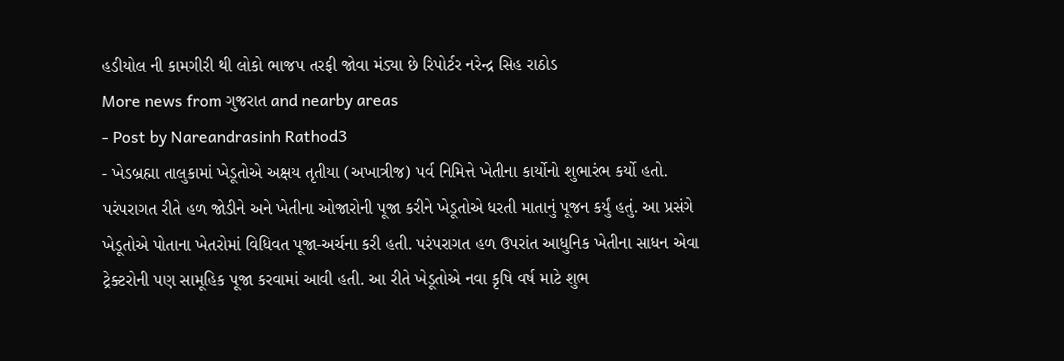હડીયોલ ની કામગીરી થી લોકો ભાજપ તરફી જોવા મંડ્યા છે રિપોર્ટર નરેન્દ્ર સિહ રાઠોડ
More news from ગુજરાત and nearby areas
- Post by Nareandrasinh Rathod3
- ખેડબ્રહ્મા તાલુકામાં ખેડૂતોએ અક્ષય તૃતીયા (અખાત્રીજ) પર્વ નિમિત્તે ખેતીના કાર્યોનો શુભારંભ કર્યો હતો. પરંપરાગત રીતે હળ જોડીને અને ખેતીના ઓજારોની પૂજા કરીને ખેડૂતોએ ધરતી માતાનું પૂજન કર્યું હતું. આ પ્રસંગે ખેડૂતોએ પોતાના ખેતરોમાં વિધિવત પૂજા-અર્ચના કરી હતી. પરંપરાગત હળ ઉપરાંત આધુનિક ખેતીના સાધન એવા ટ્રેક્ટરોની પણ સામૂહિક પૂજા કરવામાં આવી હતી. આ રીતે ખેડૂતોએ નવા કૃષિ વર્ષ માટે શુભ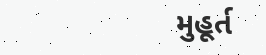મુહૂર્ત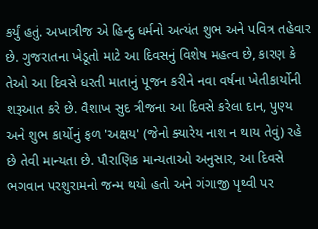કર્યું હતું. અખાત્રીજ એ હિન્દુ ધર્મનો અત્યંત શુભ અને પવિત્ર તહેવાર છે. ગુજરાતના ખેડૂતો માટે આ દિવસનું વિશેષ મહત્વ છે, કારણ કે તેઓ આ દિવસે ધરતી માતાનું પૂજન કરીને નવા વર્ષના ખેતીકાર્યોની શરૂઆત કરે છે. વૈશાખ સુદ ત્રીજના આ દિવસે કરેલા દાન, પુણ્ય અને શુભ કાર્યોનું ફળ 'અક્ષય' (જેનો ક્યારેય નાશ ન થાય તેવું) રહે છે તેવી માન્યતા છે. પૌરાણિક માન્યતાઓ અનુસાર, આ દિવસે ભગવાન પરશુરામનો જન્મ થયો હતો અને ગંગાજી પૃથ્વી પર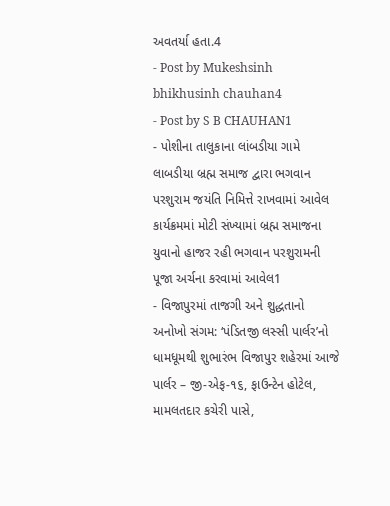અવતર્યા હતા.4
- Post by Mukeshsinh bhikhusinh chauhan4
- Post by S B CHAUHAN1
- પોશીના તાલુકાના લાંબડીયા ગામે લાબડીયા બ્રહ્મ સમાજ દ્વારા ભગવાન પરશુરામ જયંતિ નિમિત્તે રાખવામાં આવેલ કાર્યક્રમમાં મોટી સંખ્યામાં બ્રહ્મ સમાજના યુવાનો હાજર રહી ભગવાન પરશુરામની પૂજા અર્ચના કરવામાં આવેલ1
- વિજાપુરમાં તાજગી અને શુદ્ધતાનો અનોખો સંગમ: ‘પંડિતજી લસ્સી પાર્લર’નો ધામધૂમથી શુભારંભ વિજાપુર શહેરમાં આજે પાર્લર – જી-એફ-૧૬, ફાઉન્ટેન હોટેલ, મામલતદાર કચેરી પાસે,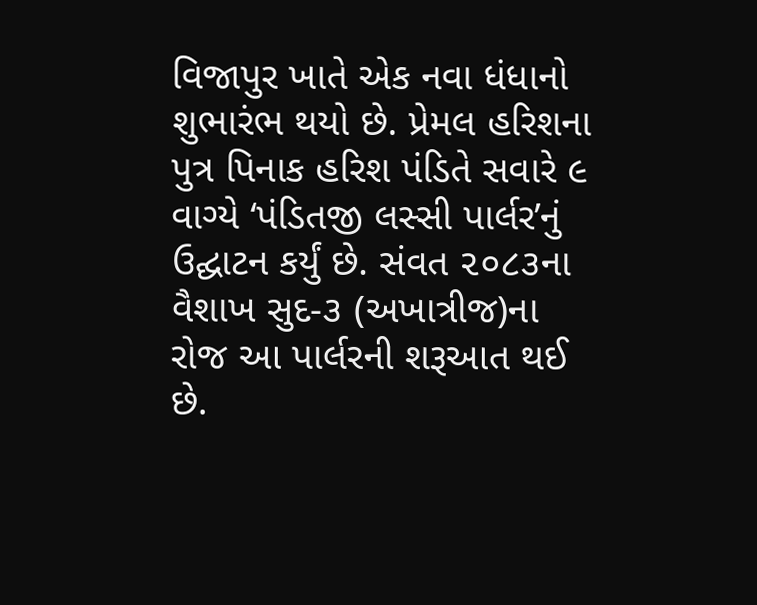વિજાપુર ખાતે એક નવા ધંધાનો શુભારંભ થયો છે. પ્રેમલ હરિશના પુત્ર પિનાક હરિશ પંડિતે સવારે ૯ વાગ્યે ‘પંડિતજી લસ્સી પાર્લર’નું ઉદ્ઘાટન કર્યું છે. સંવત ૨૦૮૩ના વૈશાખ સુદ-૩ (અખાત્રીજ)ના રોજ આ પાર્લરની શરૂઆત થઈ છે.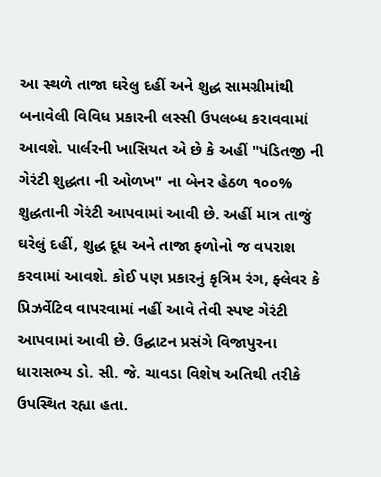આ સ્થળે તાજા ઘરેલુ દહીં અને શુદ્ધ સામગ્રીમાંથી બનાવેલી વિવિધ પ્રકારની લસ્સી ઉપલબ્ધ કરાવવામાં આવશે. પાર્લરની ખાસિયત એ છે કે અહીં "પંડિતજી ની ગેરંટી શુદ્ધતા ની ઓળખ" ના બેનર હેઠળ ૧૦૦% શુદ્ધતાની ગેરંટી આપવામાં આવી છે. અહીં માત્ર તાજું ઘરેલું દહીં, શુદ્ધ દૂધ અને તાજા ફળોનો જ વપરાશ કરવામાં આવશે. કોઈ પણ પ્રકારનું કૃત્રિમ રંગ, ફ્લેવર કે પ્રિઝર્વેટિવ વાપરવામાં નહીં આવે તેવી સ્પષ્ટ ગેરંટી આપવામાં આવી છે. ઉદ્ઘાટન પ્રસંગે વિજાપુરના ધારાસભ્ય ડો. સી. જે. ચાવડા વિશેષ અતિથી તરીકે ઉપસ્થિત રહ્યા હતા.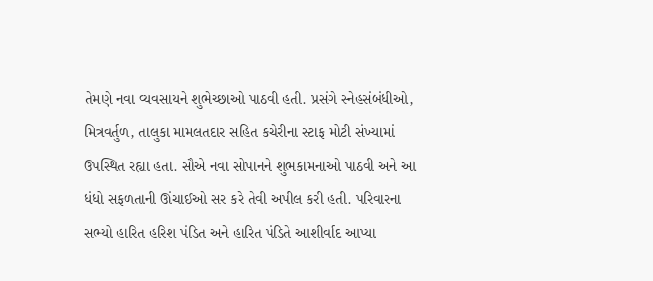તેમણે નવા વ્યવસાયને શુભેચ્છાઓ પાઠવી હતી. પ્રસંગે સ્નેહસંબંધીઓ, મિત્રવર્તુળ, તાલુકા મામલતદાર સહિત કચેરીના સ્ટાફ મોટી સંખ્યામાં ઉપસ્થિત રહ્યા હતા. સૌએ નવા સોપાનને શુભકામનાઓ પાઠવી અને આ ધંધો સફળતાની ઊંચાઈઓ સર કરે તેવી અપીલ કરી હતી. પરિવારના સભ્યો હારિત હરિશ પંડિત અને હારિત પંડિતે આશીર્વાદ આપ્યા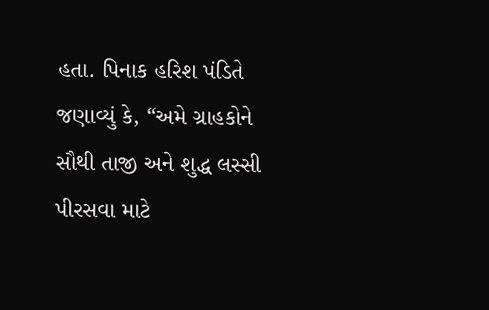હતા. પિનાક હરિશ પંડિતે જણાવ્યું કે, “અમે ગ્રાહકોને સૌથી તાજી અને શુદ્ધ લસ્સી પીરસવા માટે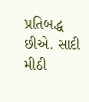પ્રતિબદ્ધ છીએ. સાદી મીઠી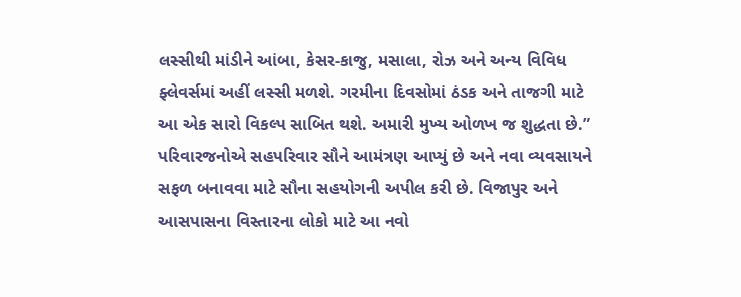લસ્સીથી માંડીને આંબા, કેસર-કાજુ, મસાલા, રોઝ અને અન્ય વિવિધ ફ્લેવર્સમાં અહીં લસ્સી મળશે. ગરમીના દિવસોમાં ઠંડક અને તાજગી માટે આ એક સારો વિકલ્પ સાબિત થશે. અમારી મુખ્ય ઓળખ જ શુદ્ધતા છે.” પરિવારજનોએ સહપરિવાર સૌને આમંત્રણ આપ્યું છે અને નવા વ્યવસાયને સફળ બનાવવા માટે સૌના સહયોગની અપીલ કરી છે. વિજાપુર અને આસપાસના વિસ્તારના લોકો માટે આ નવો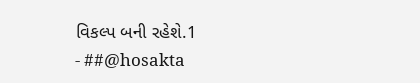વિકલ્પ બની રહેશે.1
- ##@hosakta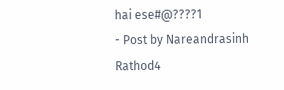hai ese#@????1
- Post by Nareandrasinh Rathod4